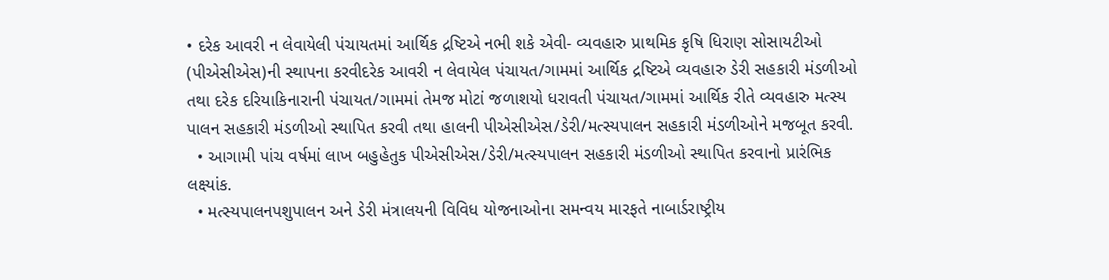• દરેક આવરી ન લેવાયેલી પંચાયતમાં આર્થિક દ્રષ્ટિએ નભી શકે એવી- વ્યવહારુ પ્રાથમિક કૃષિ ધિરાણ સોસાયટીઓ (પીએસીએસ)ની સ્થાપના કરવીદરેક આવરી ન લેવાયેલ પંચાયત/ગામમાં આર્થિક દ્રષ્ટિએ વ્યવહારુ ડેરી સહકારી મંડળીઓ તથા દરેક દરિયાકિનારાની પંચાયત/ગામમાં તેમજ મોટાં જળાશયો ધરાવતી પંચાયત/ગામમાં આર્થિક રીતે વ્યવહારુ મત્સ્ય પાલન સહકારી મંડળીઓ સ્થાપિત કરવી તથા હાલની પીએસીએસ/ડેરી/મત્સ્યપાલન સહકારી મંડળીઓને મજબૂત કરવી.
  • આગામી પાંચ વર્ષમાં લાખ બહુહેતુક પીએસીએસ/ડેરી/મત્સ્યપાલન સહકારી મંડળીઓ સ્થાપિત કરવાનો પ્રારંભિક લક્ષ્યાંક.
  • મત્સ્યપાલનપશુપાલન અને ડેરી મંત્રાલયની વિવિધ યોજનાઓના સમન્વય મારફતે નાબાર્ડરાષ્ટ્રીય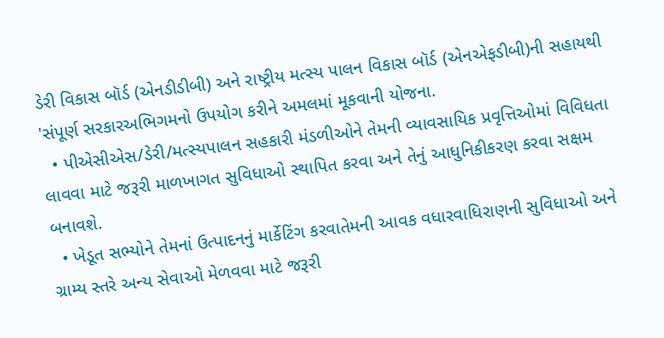ડેરી વિકાસ બૉર્ડ (એનડીડીબી) અને રાષ્ટ્રીય મત્સ્ય પાલન વિકાસ બૉર્ડ (એનએફડીબી)ની સહાયથી 'સંપૂર્ણ સરકારઅભિગમનો ઉપયોગ કરીને અમલમાં મૂકવાની યોજના.
  • પીએસીએસ/ડેરી/મત્સ્યપાલન સહકારી મંડળીઓને તેમની વ્યાવસાયિક પ્રવૃત્તિઓમાં વિવિધતા લાવવા માટે જરૂરી માળખાગત સુવિધાઓ સ્થાપિત કરવા અને તેનું આધુનિકીકરણ કરવા સક્ષમ બનાવશે.
  • ખેડૂત સભ્યોને તેમનાં ઉત્પાદનનું માર્કેટિંગ કરવાતેમની આવક વધારવાધિરાણની સુવિધાઓ અને ગ્રામ્ય સ્તરે અન્ય સેવાઓ મેળવવા માટે જરૂરી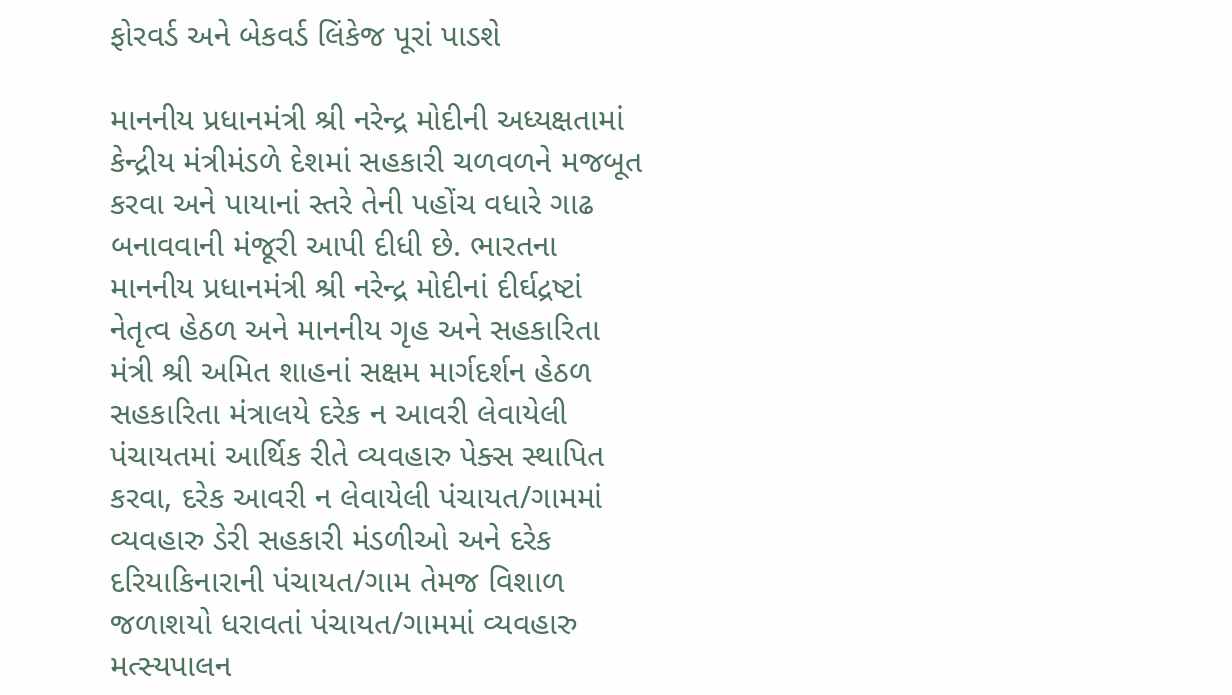ફોરવર્ડ અને બેકવર્ડ લિંકેજ પૂરાં પાડશે

માનનીય પ્રધાનમંત્રી શ્રી નરેન્દ્ર મોદીની અધ્યક્ષતામાં કેન્દ્રીય મંત્રીમંડળે દેશમાં સહકારી ચળવળને મજબૂત કરવા અને પાયાનાં સ્તરે તેની પહોંચ વધારે ગાઢ બનાવવાની મંજૂરી આપી દીધી છે. ભારતના માનનીય પ્રધાનમંત્રી શ્રી નરેન્દ્ર મોદીનાં દીર્ઘદ્રષ્ટાં નેતૃત્વ હેઠળ અને માનનીય ગૃહ અને સહકારિતા મંત્રી શ્રી અમિત શાહનાં સક્ષમ માર્ગદર્શન હેઠળ સહકારિતા મંત્રાલયે દરેક ન આવરી લેવાયેલી પંચાયતમાં આર્થિક રીતે વ્યવહારુ પેક્સ સ્થાપિત કરવા, દરેક આવરી ન લેવાયેલી પંચાયત/ગામમાં વ્યવહારુ ડેરી સહકારી મંડળીઓ અને દરેક દરિયાકિનારાની પંચાયત/ગામ તેમજ વિશાળ જળાશયો ધરાવતાં પંચાયત/ગામમાં વ્યવહારુ મત્સ્યપાલન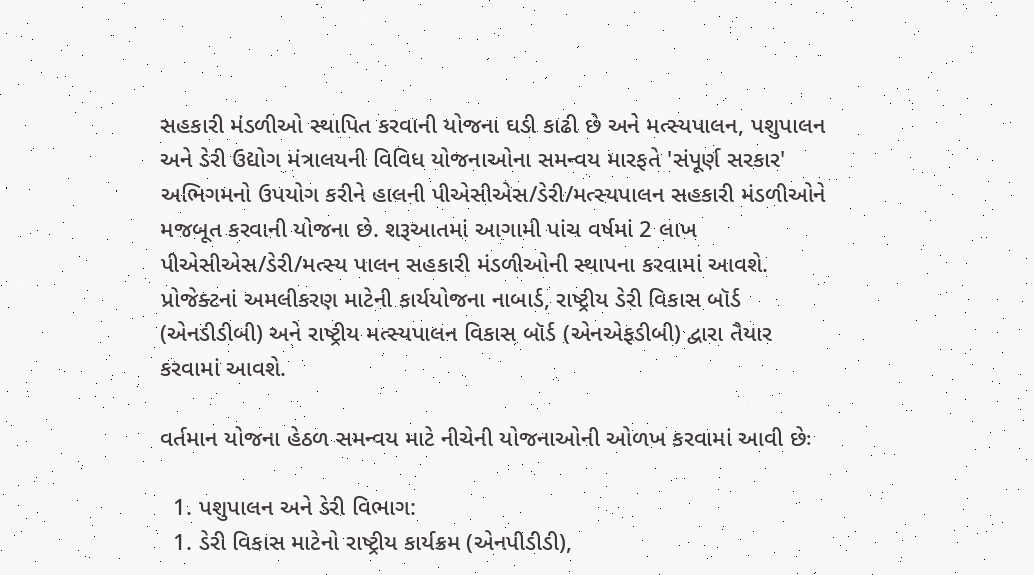સહકારી મંડળીઓ સ્થાપિત કરવાની યોજના ઘડી કાઢી છે અને મત્સ્યપાલન, પશુપાલન અને ડેરી ઉદ્યોગ મંત્રાલયની વિવિધ યોજનાઓના સમન્વય મારફતે 'સંપૂર્ણ સરકાર' અભિગમનો ઉપયોગ કરીને હાલની પીએસીએસ/ડેરી/મત્સ્યપાલન સહકારી મંડળીઓને મજબૂત કરવાની યોજના છે. શરૂઆતમાં આગામી પાંચ વર્ષમાં 2 લાખ પીએસીએસ/ડેરી/મત્સ્ય પાલન સહકારી મંડળીઓની સ્થાપના કરવામાં આવશે. પ્રોજેક્ટનાં અમલીકરણ માટેની કાર્યયોજના નાબાર્ડ, રાષ્ટ્રીય ડેરી વિકાસ બૉર્ડ (એનડીડીબી) અને રાષ્ટ્રીય મત્સ્યપાલન વિકાસ બૉર્ડ (એનએફડીબી) દ્વારા તૈયાર કરવામાં આવશે.

વર્તમાન યોજના હેઠળ સમન્વય માટે નીચેની યોજનાઓની ઓળખ કરવામાં આવી છેઃ

  1. પશુપાલન અને ડેરી વિભાગ:
  1. ડેરી વિકાસ માટેનો રાષ્ટ્રીય કાર્યક્રમ (એનપીડીડી),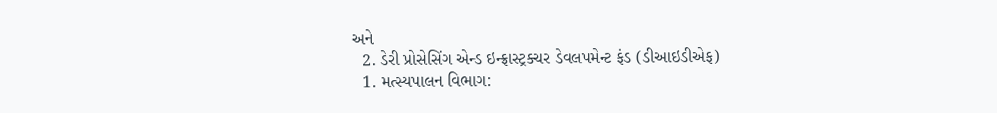અને
  2. ડેરી પ્રોસેસિંગ એન્ડ ઇન્ફ્રાસ્ટ્રક્ચર ડેવલપમેન્ટ ફંડ (ડીઆઇડીએફ)
  1. મત્સ્યપાલન વિભાગ: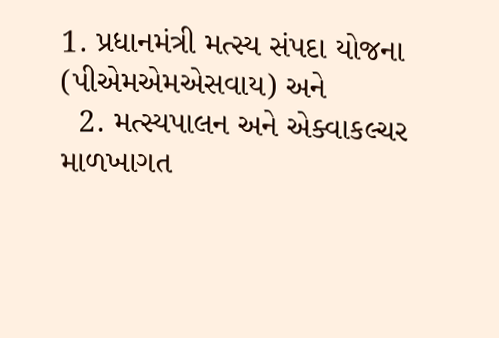1. પ્રધાનમંત્રી મત્સ્ય સંપદા યોજના (પીએમએમએસવાય) અને
  2. મત્સ્યપાલન અને એક્વાકલ્ચર માળખાગત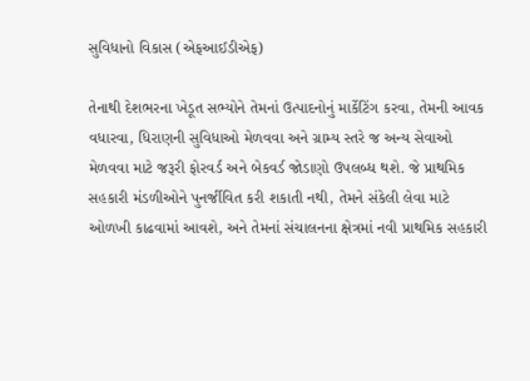સુવિધાનો વિકાસ (એફઆઈડીએફ)

તેનાથી દેશભરના ખેડૂત સભ્યોને તેમનાં ઉત્પાદનોનું માર્કેટિંગ કરવા, તેમની આવક વધારવા, ધિરાણની સુવિધાઓ મેળવવા અને ગ્રામ્ય સ્તરે જ અન્ય સેવાઓ મેળવવા માટે જરૂરી ફોરવર્ડ અને બેકવર્ડ જોડાણો ઉપલબ્ધ થશે. જે પ્રાથમિક સહકારી મંડળીઓને પુનર્જીવિત કરી શકાતી નથી, તેમને સંકેલી લેવા માટે ઓળખી કાઢવામાં આવશે, અને તેમનાં સંચાલનના ક્ષેત્રમાં નવી પ્રાથમિક સહકારી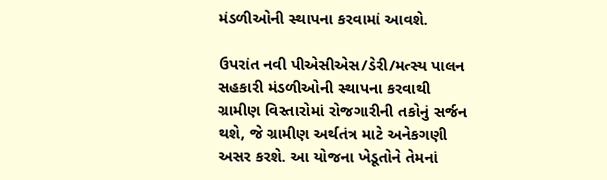મંડળીઓની સ્થાપના કરવામાં આવશે.

ઉપરાંત નવી પીએસીએસ/ડેરી/મત્સ્ય પાલન સહકારી મંડળીઓની સ્થાપના કરવાથી ગ્રામીણ વિસ્તારોમાં રોજગારીની તકોનું સર્જન થશે, જે ગ્રામીણ અર્થતંત્ર માટે અનેકગણી અસર કરશે. આ યોજના ખેડૂતોને તેમનાં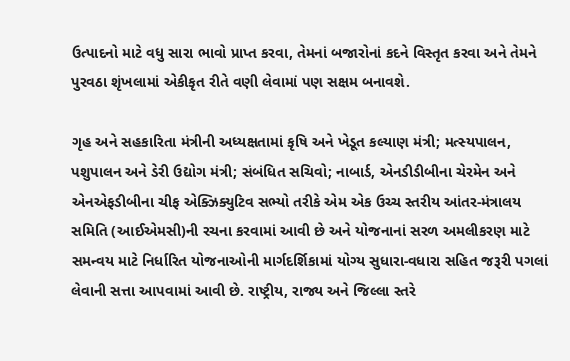ઉત્પાદનો માટે વધુ સારા ભાવો પ્રાપ્ત કરવા, તેમનાં બજારોનાં કદને વિસ્તૃત કરવા અને તેમને પુરવઠા શૃંખલામાં એકીકૃત રીતે વણી લેવામાં પણ સક્ષમ બનાવશે.

ગૃહ અને સહકારિતા મંત્રીની અધ્યક્ષતામાં કૃષિ અને ખેડૂત કલ્યાણ મંત્રી; મત્સ્યપાલન, પશુપાલન અને ડેરી ઉદ્યોગ મંત્રી; સંબંધિત સચિવો; નાબાર્ડ, એનડીડીબીના ચેરમેન અને એનએફડીબીના ચીફ એક્ઝિક્યુટિવ સભ્યો તરીકે એમ એક ઉચ્ચ સ્તરીય આંતર-મંત્રાલય સમિતિ (આઈએમસી)ની રચના કરવામાં આવી છે અને યોજનાનાં સરળ અમલીકરણ માટે સમન્વય માટે નિર્ધારિત યોજનાઓની માર્ગદર્શિકામાં યોગ્ય સુધારા-વધારા સહિત જરૂરી પગલાં લેવાની સત્તા આપવામાં આવી છે. રાષ્ટ્રીય, રાજ્ય અને જિલ્લા સ્તરે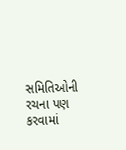સમિતિઓની રચના પણ કરવામાં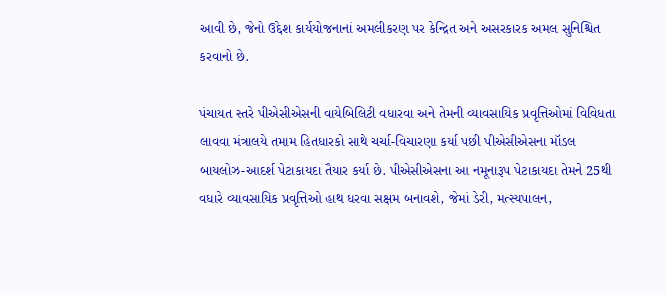આવી છે, જેનો ઉદ્દેશ કાર્યયોજનાનાં અમલીકરણ પર કેન્દ્રિત અને અસરકારક અમલ સુનિશ્ચિત કરવાનો છે.

પંચાયત સ્તરે પીએસીએસની વાયેબિલિટી વધારવા અને તેમની વ્યાવસાયિક પ્રવૃત્તિઓમાં વિવિધતા લાવવા મંત્રાલયે તમામ હિતધારકો સાથે ચર્ચા-વિચારણા કર્યા પછી પીએસીએસના મૉડલ બાયલોઝ-આદર્શ પેટાકાયદા તૈયાર કર્યા છે. પીએસીએસના આ નમૂનારૂપ પેટાકાયદા તેમને 25થી વધારે વ્યાવસાયિક પ્રવૃત્તિઓ હાથ ધરવા સક્ષમ બનાવશે, જેમાં ડેરી, મત્સ્યપાલન,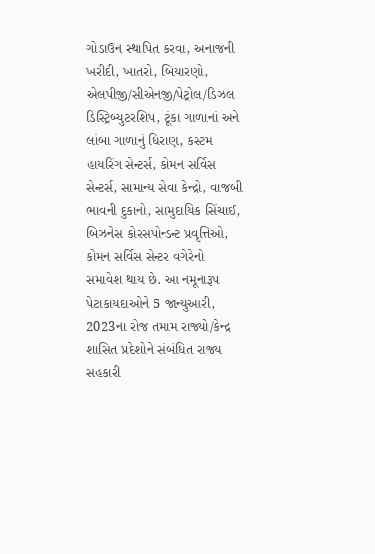ગોડાઉન સ્થાપિત કરવા, અનાજની ખરીદી, ખાતરો, બિયારણો, એલપીજી/સીએનજી/પેટ્રોલ/ડિઝલ ડિસ્ટ્રિબ્યુટરશિપ, ટૂંકા ગાળાનાં અને લાંબા ગાળાનું ધિરાણ, કસ્ટમ હાયરિંગ સેન્ટર્સ, કોમન સર્વિસ સેન્ટર્સ, સામાન્ય સેવા કેન્દ્રો, વાજબી ભાવની દુકાનો, સામુદાયિક સિંચાઈ, બિઝનેસ કોરસપોન્ડન્ટ પ્રવૃત્તિઓ, કોમન સર્વિસ સેન્ટર વગેરેનો સમાવેશ થાય છે. આ નમૂનારૂપ પેટાકાયદાઓને 5 જાન્યુઆરી, 2023ના રોજ તમામ રાજ્યો/કેન્દ્ર શાસિત પ્રદેશોને સંબંધિત રાજ્ય સહકારી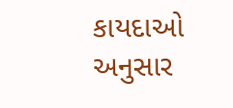કાયદાઓ અનુસાર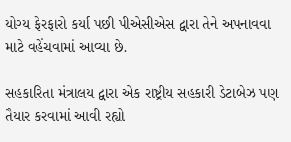યોગ્ય ફેરફારો કર્યા પછી પીએસીએસ દ્વારા તેને અપનાવવા માટે વહેંચવામાં આવ્યા છે.

સહકારિતા મંત્રાલય દ્વારા એક રાષ્ટ્રીય સહકારી ડેટાબેઝ પણ તૈયાર કરવામાં આવી રહ્યો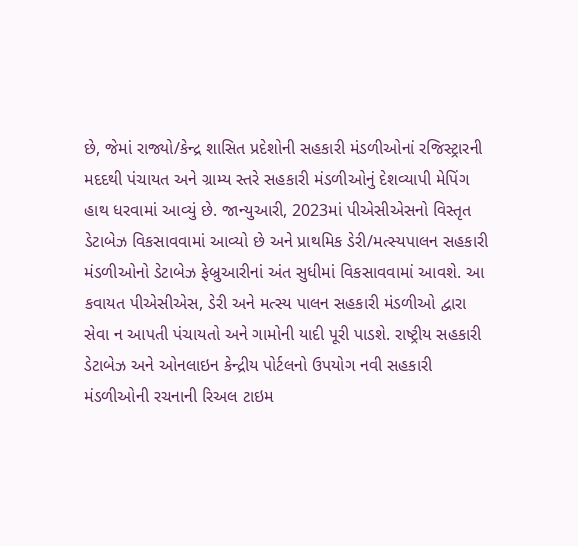છે, જેમાં રાજ્યો/કેન્દ્ર શાસિત પ્રદેશોની સહકારી મંડળીઓનાં રજિસ્ટ્રારની મદદથી પંચાયત અને ગ્રામ્ય સ્તરે સહકારી મંડળીઓનું દેશવ્યાપી મેપિંગ હાથ ધરવામાં આવ્યું છે. જાન્યુઆરી, 2023માં પીએસીએસનો વિસ્તૃત ડેટાબેઝ વિકસાવવામાં આવ્યો છે અને પ્રાથમિક ડેરી/મત્સ્યપાલન સહકારી મંડળીઓનો ડેટાબેઝ ફેબ્રુઆરીનાં અંત સુધીમાં વિકસાવવામાં આવશે. આ કવાયત પીએસીએસ, ડેરી અને મત્સ્ય પાલન સહકારી મંડળીઓ દ્વારા સેવા ન આપતી પંચાયતો અને ગામોની યાદી પૂરી પાડશે. રાષ્ટ્રીય સહકારી ડેટાબેઝ અને ઓનલાઇન કેન્દ્રીય પોર્ટલનો ઉપયોગ નવી સહકારી મંડળીઓની રચનાની રિઅલ ટાઇમ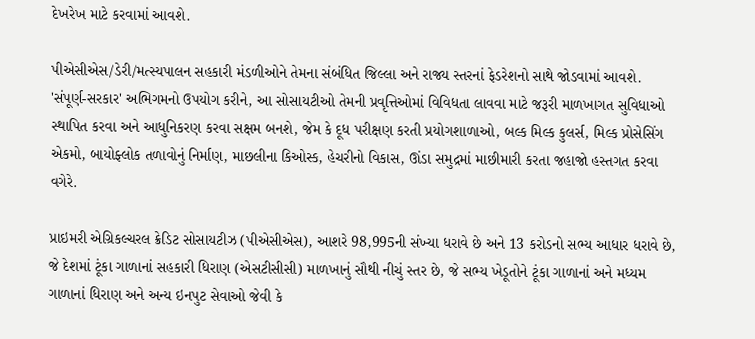દેખરેખ માટે કરવામાં આવશે.

પીએસીએસ/ડેરી/મત્સ્યપાલન સહકારી મંડળીઓને તેમના સંબંધિત જિલ્લા અને રાજ્ય સ્તરનાં ફેડરેશનો સાથે જોડવામાં આવશે. 'સંપૂર્ણ-સરકાર' અભિગમનો ઉપયોગ કરીને, આ સોસાયટીઓ તેમની પ્રવૃત્તિઓમાં વિવિધતા લાવવા માટે જરૂરી માળખાગત સુવિધાઓ સ્થાપિત કરવા અને આધુનિકરણ કરવા સક્ષમ બનશે, જેમ કે દૂધ પરીક્ષણ કરતી પ્રયોગશાળાઓ, બલ્ક મિલ્ક કુલર્સ, મિલ્ક પ્રોસેસિંગ એકમો, બાયોફ્લોક તળાવોનું નિર્માણ, માછલીના કિઓસ્ક, હેચરીનો વિકાસ, ઊંડા સમુદ્રમાં માછીમારી કરતા જહાજો હસ્તગત કરવા વગેરે.

પ્રાઇમરી એગ્રિકલ્ચરલ ક્રેડિટ સોસાયટીઝ (પીએસીએસ), આશરે 98,995ની સંખ્યા ધરાવે છે અને 13 કરોડનો સભ્ય આધાર ધરાવે છે, જે દેશમાં ટૂંકા ગાળાનાં સહકારી ધિરાણ (એસટીસીસી) માળખાનું સૌથી નીચું સ્તર છે, જે સભ્ય ખેડૂતોને ટૂંકા ગાળાનાં અને મધ્યમ ગાળાનાં ધિરાણ અને અન્ય ઇનપુટ સેવાઓ જેવી કે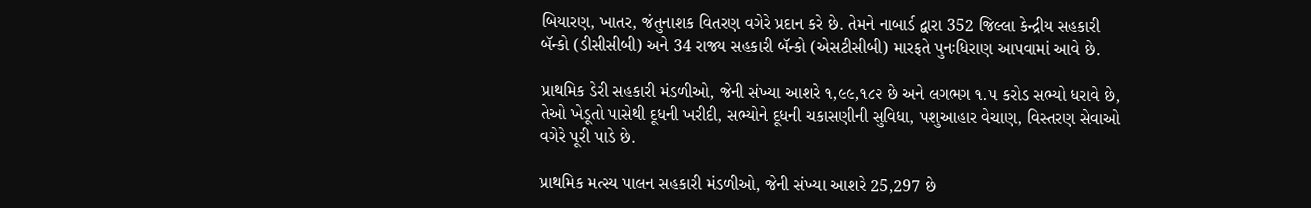બિયારણ, ખાતર, જંતુનાશક વિતરણ વગેરે પ્રદાન કરે છે. તેમને નાબાર્ડ દ્વારા 352 જિલ્લા કેન્દ્રીય સહકારી બૅન્કો (ડીસીસીબી) અને 34 રાજ્ય સહકારી બૅન્કો (એસટીસીબી) મારફતે પુનઃધિરાણ આપવામાં આવે છે.

પ્રાથમિક ડેરી સહકારી મંડળીઓ, જેની સંખ્યા આશરે ૧,૯૯,૧૮૨ છે અને લગભગ ૧.૫ કરોડ સભ્યો ધરાવે છે, તેઓ ખેડૂતો પાસેથી દૂધની ખરીદી, સભ્યોને દૂધની ચકાસણીની સુવિધા, પશુઆહાર વેચાણ, વિસ્તરણ સેવાઓ વગેરે પૂરી પાડે છે.

પ્રાથમિક મત્સ્ય પાલન સહકારી મંડળીઓ, જેની સંખ્યા આશરે 25,297 છે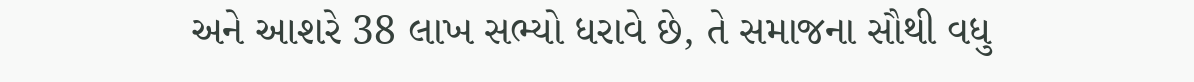અને આશરે 38 લાખ સભ્યો ધરાવે છે, તે સમાજના સૌથી વધુ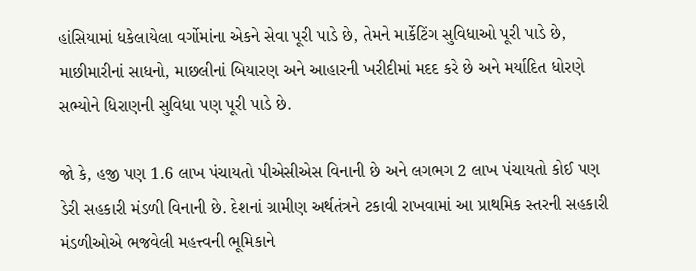હાંસિયામાં ધકેલાયેલા વર્ગોમાંના એકને સેવા પૂરી પાડે છે, તેમને માર્કેટિંગ સુવિધાઓ પૂરી પાડે છે, માછીમારીનાં સાધનો, માછલીનાં બિયારણ અને આહારની ખરીદીમાં મદદ કરે છે અને મર્યાદિત ધોરણે સભ્યોને ધિરાણની સુવિધા પણ પૂરી પાડે છે.

જો કે, હજી પણ 1.6 લાખ પંચાયતો પીએસીએસ વિનાની છે અને લગભગ 2 લાખ પંચાયતો કોઈ પણ ડેરી સહકારી મંડળી વિનાની છે. દેશનાં ગ્રામીણ અર્થતંત્રને ટકાવી રાખવામાં આ પ્રાથમિક સ્તરની સહકારી મંડળીઓએ ભજવેલી મહત્ત્વની ભૂમિકાને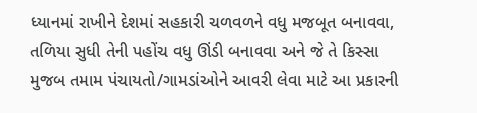ધ્યાનમાં રાખીને દેશમાં સહકારી ચળવળને વધુ મજબૂત બનાવવા, તળિયા સુધી તેની પહોંચ વધુ ઊંડી બનાવવા અને જે તે કિસ્સા મુજબ તમામ પંચાયતો/ગામડાંઓને આવરી લેવા માટે આ પ્રકારની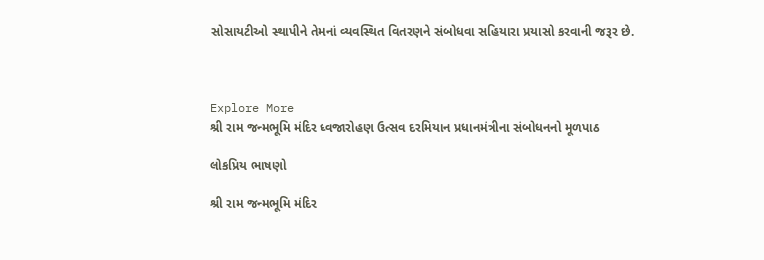સોસાયટીઓ સ્થાપીને તેમનાં વ્યવસ્થિત વિતરણને સંબોધવા સહિયારા પ્રયાસો કરવાની જરૂર છે.



Explore More
શ્રી રામ જન્મભૂમિ મંદિર ધ્વજારોહણ ઉત્સવ દરમિયાન પ્રધાનમંત્રીના સંબોધનનો મૂળપાઠ

લોકપ્રિય ભાષણો

શ્રી રામ જન્મભૂમિ મંદિર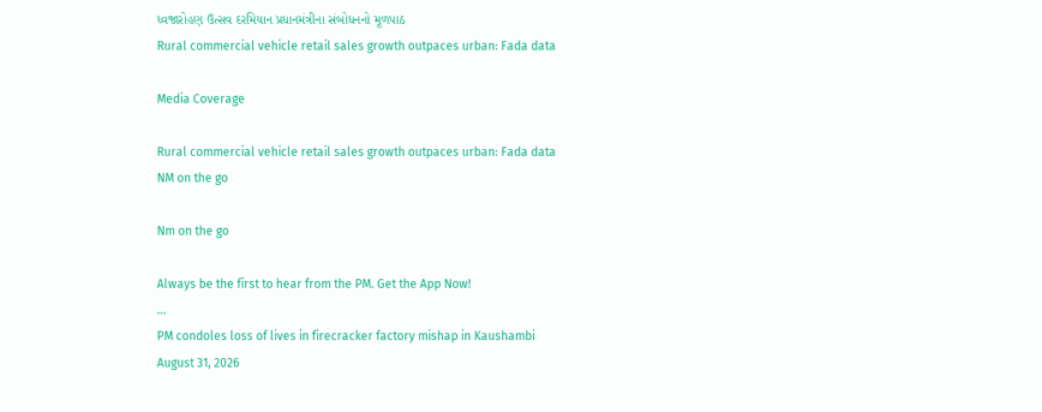ધ્વજારોહણ ઉત્સવ દરમિયાન પ્રધાનમંત્રીના સંબોધનનો મૂળપાઠ
Rural commercial vehicle retail sales growth outpaces urban: Fada data

Media Coverage

Rural commercial vehicle retail sales growth outpaces urban: Fada data
NM on the go

Nm on the go

Always be the first to hear from the PM. Get the App Now!
...
PM condoles loss of lives in firecracker factory mishap in Kaushambi
August 31, 2026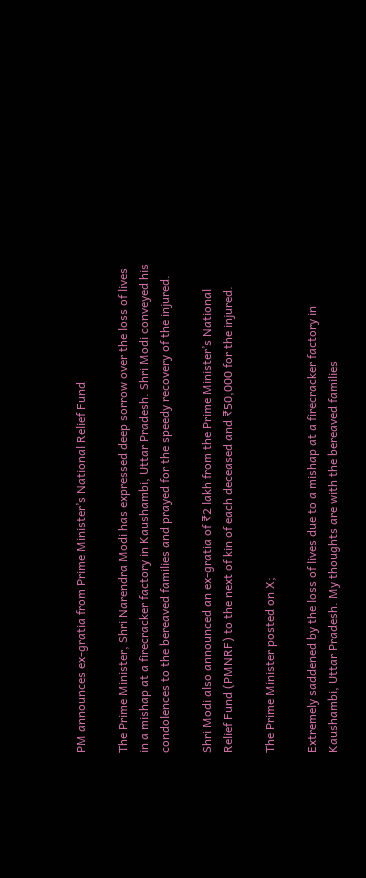PM announces ex-gratia from Prime Minister’s National Relief Fund

The Prime Minister, Shri Narendra Modi has expressed deep sorrow over the loss of lives in a mishap at a firecracker factory in Kaushambi, Uttar Pradesh. Shri Modi conveyed his condolences to the bereaved families and prayed for the speedy recovery of the injured.

Shri Modi also announced an ex-gratia of ₹2 lakh from the Prime Minister’s National Relief Fund (PMNRF) to the next of kin of each deceased and ₹50,000 for the injured.

The Prime Minister posted on X;

Extremely saddened by the loss of lives due to a mishap at a firecracker factory in Kaushambi, Uttar Pradesh. My thoughts are with the bereaved families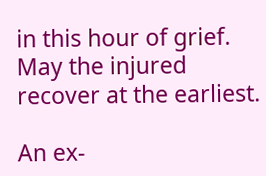in this hour of grief. May the injured recover at the earliest.

An ex-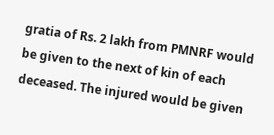gratia of Rs. 2 lakh from PMNRF would be given to the next of kin of each deceased. The injured would be given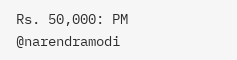Rs. 50,000: PM @narendramodi